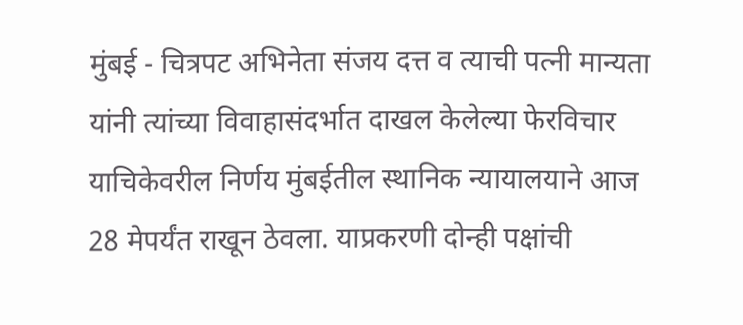मुंबई - चित्रपट अभिनेता संजय दत्त व त्याची पत्नी मान्यता यांनी त्यांच्या विवाहासंदर्भात दाखल केलेल्या फेरविचार याचिकेवरील निर्णय मुंबईतील स्थानिक न्यायालयाने आज 28 मेपर्यंत राखून ठेवला. याप्रकरणी दोन्ही पक्षांची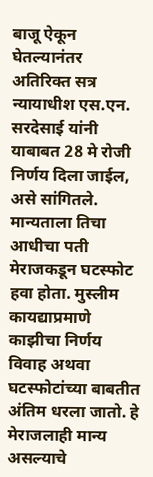बाजू ऐकून घेतल्यानंतर अतिरिक्त सत्र न्यायाधीश एस.एन. सरदेसाई यांनी याबाबत 28 मे रोजी निर्णय दिला जाईल, असे सांगितले.
मान्यताला तिचा आधीचा पती मेराजकडून घटस्फोट हवा होता. मुस्लीम कायद्याप्रमाणे काझीचा निर्णय विवाह अथवा घटस्फोटांच्या बाबतीत अंतिम धरला जातो. हे मेराजलाही मान्य असल्याचे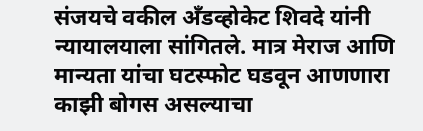संजयचे वकील अँडव्होकेट शिवदे यांनी न्यायालयाला सांगितले. मात्र मेराज आणि मान्यता यांचा घटस्फोट घडवून आणणारा काझी बोगस असल्याचा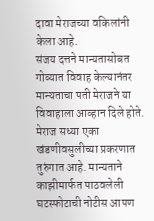दावा मेराजच्या वकिलांनी केला आहे.
संजय दत्तने मान्यतासोबत गोव्यात विवाह केल्यानंतर मान्यताचा पती मेराजने या विवाहाला आव्हान दिले होते. मेराज सध्या एका खंडणीवसुलीच्या प्रकरणात तुरुंगात आहे. मान्यताने काझीमार्फत पाठवलेली घटस्फोटाची नोटीस आपण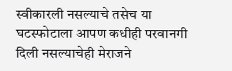स्वीकारली नसल्याचे तसेच या घटस्फोटाला आपण कधीही परवानगी दिली नसल्याचेही मेराजने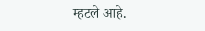म्हटले आहे.